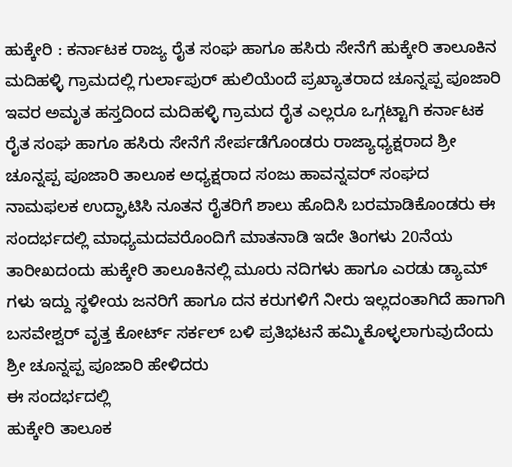ಹುಕ್ಕೇರಿ : ಕರ್ನಾಟಕ ರಾಜ್ಯ ರೈತ ಸಂಘ ಹಾಗೂ ಹಸಿರು ಸೇನೆಗೆ ಹುಕ್ಕೇರಿ ತಾಲೂಕಿನ ಮದಿಹಳ್ಳಿ ಗ್ರಾಮದಲ್ಲಿ ಗುರ್ಲಾಪುರ್ ಹುಲಿಯೆಂದೆ ಪ್ರಖ್ಯಾತರಾದ ಚೂನ್ನಪ್ಪ ಪೂಜಾರಿ ಇವರ ಅಮೃತ ಹಸ್ತದಿಂದ ಮದಿಹಳ್ಳಿ ಗ್ರಾಮದ ರೈತ ಎಲ್ಲರೂ ಒಗ್ಗಟ್ಟಾಗಿ ಕರ್ನಾಟಕ ರೈತ ಸಂಘ ಹಾಗೂ ಹಸಿರು ಸೇನೆಗೆ ಸೇರ್ಪಡೆಗೊಂಡರು ರಾಜ್ಯಾಧ್ಯಕ್ಷರಾದ ಶ್ರೀ ಚೂನ್ನಪ್ಪ ಪೂಜಾರಿ ತಾಲೂಕ ಅಧ್ಯಕ್ಷರಾದ ಸಂಜು ಹಾವನ್ನವರ್ ಸಂಘದ ನಾಮಫಲಕ ಉದ್ಘಾಟಿಸಿ ನೂತನ ರೈತರಿಗೆ ಶಾಲು ಹೊದಿಸಿ ಬರಮಾಡಿಕೊಂಡರು ಈ ಸಂದರ್ಭದಲ್ಲಿ ಮಾಧ್ಯಮದವರೊಂದಿಗೆ ಮಾತನಾಡಿ ಇದೇ ತಿಂಗಳು 20ನೆಯ ತಾರೀಖದಂದು ಹುಕ್ಕೇರಿ ತಾಲೂಕಿನಲ್ಲಿ ಮೂರು ನದಿಗಳು ಹಾಗೂ ಎರಡು ಡ್ಯಾಮ್ ಗಳು ಇದ್ದು ಸ್ಥಳೀಯ ಜನರಿಗೆ ಹಾಗೂ ದನ ಕರುಗಳಿಗೆ ನೀರು ಇಲ್ಲದಂತಾಗಿದೆ ಹಾಗಾಗಿ ಬಸವೇಶ್ವರ್ ವೃತ್ತ ಕೋರ್ಟ್ ಸರ್ಕಲ್ ಬಳಿ ಪ್ರತಿಭಟನೆ ಹಮ್ಮಿಕೊಳ್ಳಲಾಗುವುದೆಂದು ಶ್ರೀ ಚೂನ್ನಪ್ಪ ಪೂಜಾರಿ ಹೇಳಿದರು
ಈ ಸಂದರ್ಭದಲ್ಲಿ
ಹುಕ್ಕೇರಿ ತಾಲೂಕ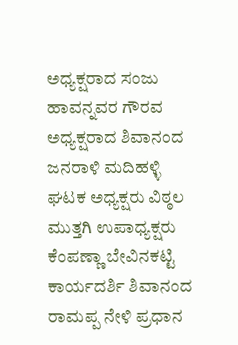ಅಧ್ಯಕ್ಷರಾದ ಸಂಜು ಹಾವನ್ನವರ ಗೌರವ ಅಧ್ಯಕ್ಷರಾದ ಶಿವಾನಂದ ಜನರಾಳಿ ಮದಿಹಳ್ಳಿ ಘಟಕ ಅಧ್ಯಕ್ಷರು ವಿಠ್ಠಲ ಮುತ್ತಗಿ ಉಪಾಧ್ಯಕ್ಷರು ಕೆಂಪಣ್ಣಾ ಬೇವಿನಕಟ್ಟಿ ಕಾರ್ಯದರ್ಶಿ ಶಿವಾನಂದ ರಾಮಪ್ಪ ನೇಳಿ ಪ್ರಧಾನ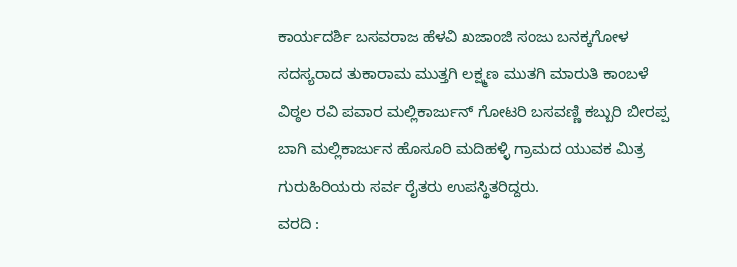ಕಾರ್ಯದರ್ಶಿ ಬಸವರಾಜ ಹೆಳವಿ ಖಜಾಂಜಿ ಸಂಜು ಬನಕ್ಕಗೋಳ ಸದಸ್ಯರಾದ ತುಕಾರಾಮ ಮುತ್ತಗಿ ಲಕ್ಷ್ಮಣ ಮುತಗಿ ಮಾರುತಿ ಕಾಂಬಳೆ ವಿಠ್ಠಲ ರವಿ ಪವಾರ ಮಲ್ಲಿಕಾರ್ಜುನ್ ಗೋಟರಿ ಬಸವಣ್ಣಿ ಕಬ್ಬುರಿ ಬೀರಪ್ಪ ಬಾಗಿ ಮಲ್ಲಿಕಾರ್ಜುನ ಹೊಸೂರಿ ಮದಿಹಳ್ಳಿ ಗ್ರಾಮದ ಯುವಕ ಮಿತ್ರ ಗುರುಹಿರಿಯರು ಸರ್ವ ರೈತರು ಉಪಸ್ಥಿತರಿದ್ದರು.
ವರದಿ :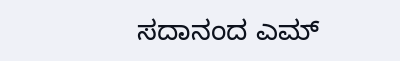ಸದಾನಂದ ಎಮ್